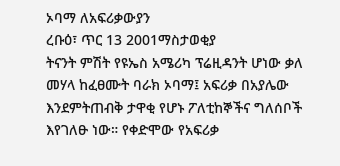ኦባማ ለአፍሪቃውያን
ረቡዕ፣ ጥር 13 2001ማስታወቂያ
ትናንት ምሽት የዩኤስ አሜሪካ ፕሬዚዳንት ሆነው ቃለ መሃላ ከፈፀሙት ባራክ ኦባማ፤ አፍሪቃ በአያሌው እንደምትጠብቅ ታዋቂ የሆኑ ፖለቲከኞችና ግለሰቦች እየገለፁ ነው። የቀድሞው የአፍሪቃ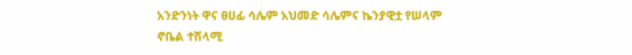አንድንነት ዋና ፀሀፊ ሳሌም አህመድ ሳሌምና ኬንያዊቷ የሠላም ኖቤል ተሽላሚ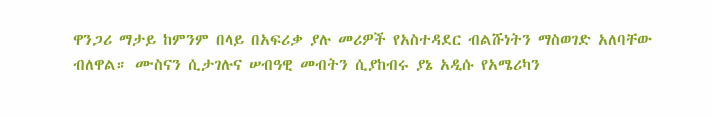ዋንጋሪ ማታይ ከምንም በላይ በአፍሪቃ ያሉ መሪዎች የአስተዳደር ብልሹነትን ማስወገድ አለባቸው ብለዋል። ሙስናን ሲታገሉና ሠብዓዊ መብትን ሲያከብሩ ያኔ አዲሱ የአሜሪካን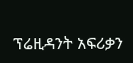ፕሬዚዳንት አፍሪቃን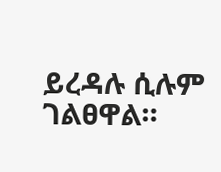ይረዳሉ ሲሉም ገልፀዋል።